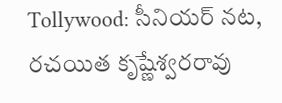Tollywood: సీనియర్ నట, రచయిత కృష్ణేశ్వరరావు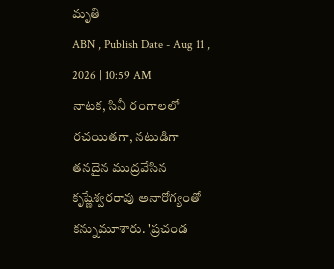మృతి
ABN , Publish Date - Aug 11 , 2026 | 10:59 AM
నాటక, సినీ రంగాలలో రచయితగా, నటుడిగా తనదైన ముద్రవేసిన కృష్ణేశ్వరరావు అనారోగ్యంతో కన్నుమూశారు. 'ప్రచండ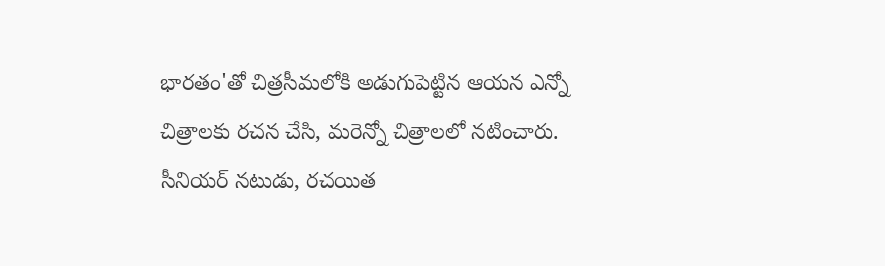భారతం'తో చిత్రసీమలోకి అడుగుపెట్టిన ఆయన ఎన్నో చిత్రాలకు రచన చేసి, మరెన్నో చిత్రాలలో నటించారు.
సీనియర్ నటుడు, రచయిత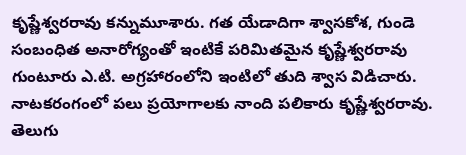కృష్ణేశ్వరరావు కన్నుమూశారు. గత యేడాదిగా శ్వాసకోశ, గుండె సంబంధిత అనారోగ్యంతో ఇంటికే పరిమితమైన కృష్ణేశ్వరరావు గుంటూరు ఎ.టి. అగ్రహారంలోని ఇంటిలో తుది శ్వాస విడిచారు. నాటకరంగంలో పలు ప్రయోగాలకు నాంది పలికారు కృష్ణేశ్వరరావు. తెలుగు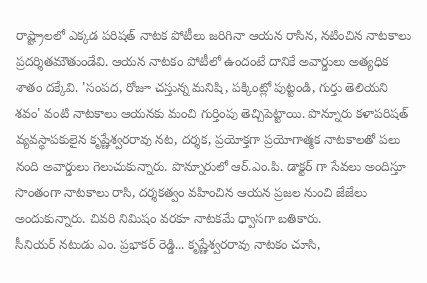రాష్ట్రాలలో ఎక్కడ పరిషత్ నాటక పోటీలు జరిగినా ఆయన రాసిన, నటించిన నాటకాలు ప్రదర్శితమౌతుండేవి. ఆయన నాటకం పోటీలో ఉందంటే దానికే అవార్డులు అత్యధిక శాతం దక్కేవి. 'సంపద, రోజూ చస్తున్న మనిషి, పక్కింట్లో పుట్టండి, గుర్తు తెలియని శవం' వంటి నాటకాలు ఆయనకు మంచి గుర్తింపు తెచ్చిపెట్టాయి. పొన్నూరు కళాపరిషత్ వ్యవస్థాపకులైన కృష్ణేశ్వరరావు నట, దర్శక, ప్రయోక్తగా ప్రయోగాత్మక నాటకాలతో పలు నంది అవార్డులు గెలుచుకున్నారు. పొన్నూరులో ఆర్.ఎం.పి. డాక్టర్ గా సేవలు అందిస్తూ సొంతంగా నాటకాలు రాసి, దర్శకత్వం వహించిన ఆయన ప్రజల నుంచి జేజేలు అందుకున్నారు. చివరి నిమిషం వరకూ నాటకమే ధ్వాసగా బతికారు.
సీనియర్ నటుడు ఎం. ప్రభాకర్ రెడ్డి... కృష్ణేశ్వరరావు నాటకం చూసి,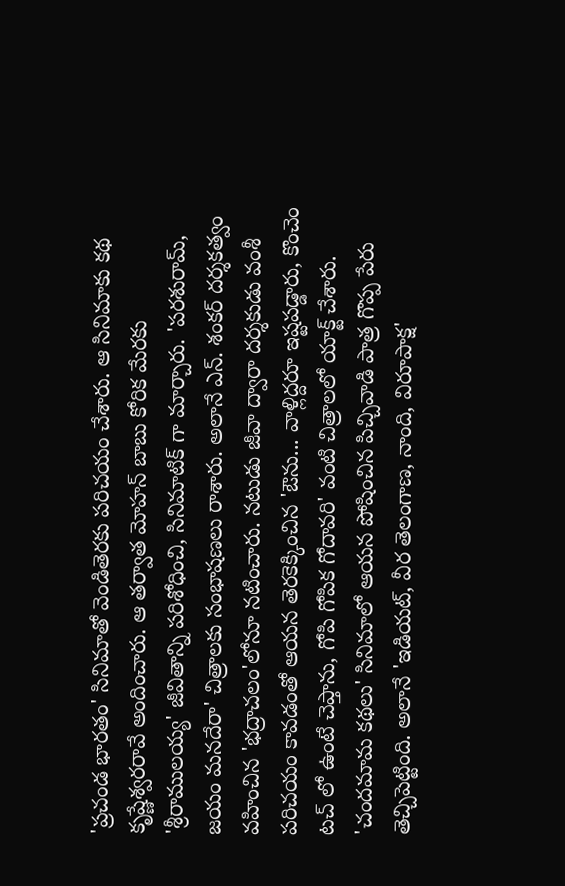'ప్రచండ భారతం' సినిమాతో వెండితెరకు పరిచయం చేశారు. ఆ సినిమాకు కథ కృష్ణేశ్వరరావే అందించారు. ఆ తర్వాత మోహన్ బాబు కోరిక మేరకు 'శ్రీరాములయ్య' జీవితాన్ని పరిశోధించి, సినిమాటిక్ గా మార్చారు. 'పరశురామ్, జయం మనదేరా' చిత్రాలకు సంభాషణలు రాశారు. అలానే ఎన్. శంకర్ దర్శకత్వం వహించిన 'భద్రాచలం'లోనూ నటించారు. నటుడు జీవా ద్వారా దర్శకుడు వంశీ పరిచయం కావడంతో ఆయన తెరకెక్కించిన 'ఔను... వాళ్లిద్దరూ ఇష్టపడ్డారు, కొంచెం టచ్ లో ఉంటే చెప్తాను, గోపి గోపిక గోదావరి' వంటి చిత్రాలలో యాక్ట్ చేశారు. 'చందమామ కథలు' సినిమాలో ఆయన పోషించిన పిచ్చివాడి పాత్ర గొప్ప పేరు తెచ్చిపెట్టింది. అలానే 'ఇడియట్, వీర తెలంగాణ, నాంది, విరూపాక్ష'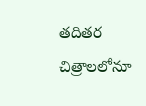తదితర చిత్రాలలోనూ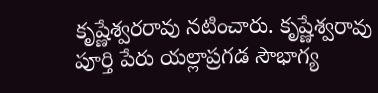కృష్ణేశ్వరరావు నటించారు. కృష్ణేశ్వరావు పూర్తి పేరు యల్లాప్రగడ సౌభాగ్య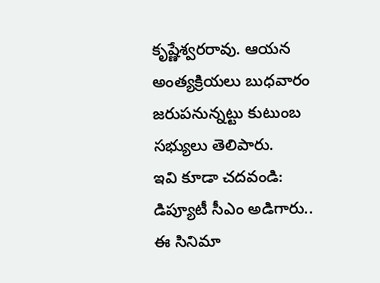కృష్ణేశ్వరరావు. ఆయన అంత్యక్రియలు బుధవారం జరుపనున్నట్టు కుటుంబ సభ్యులు తెలిపారు.
ఇవి కూడా చదవండి:
డిప్యూటీ సీఎం అడిగారు.. ఈ సినిమా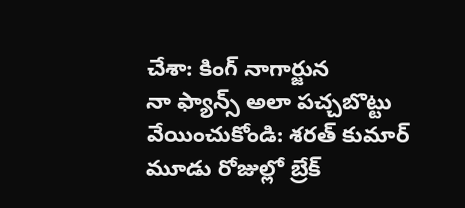చేశా: కింగ్ నాగార్జున
నా ఫ్యాన్స్ అలా పచ్చబొట్టు వేయించుకోండి: శరత్ కుమార్
మూడు రోజుల్లో బ్రేక్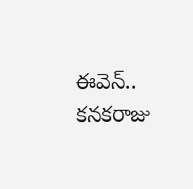ఈవెన్.. కనకరాజు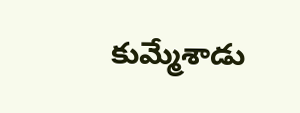కుమ్మేశాడు